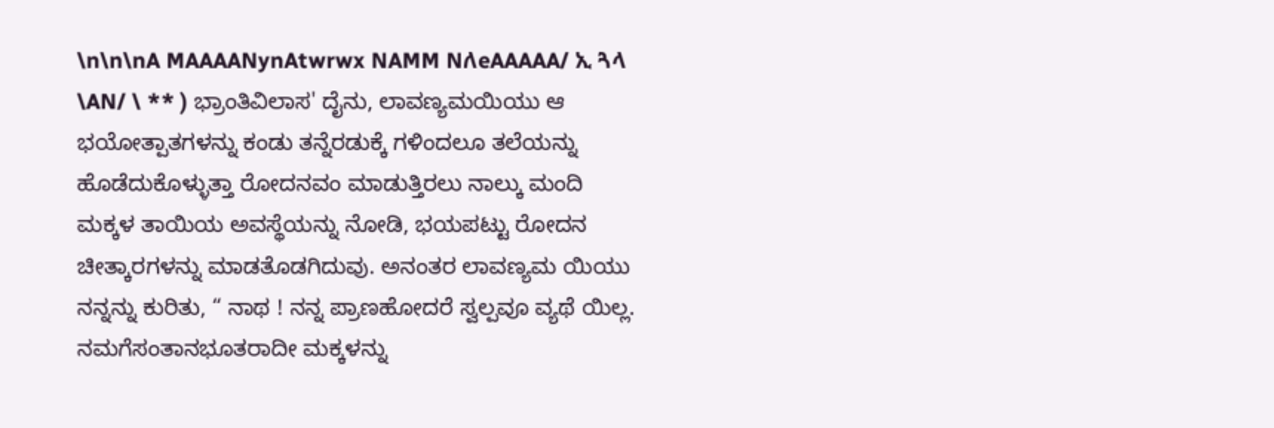\n\n\nA MAAAANynAtwrwx NAMM NለeAAAAA/ ኢ ጓላ \AN/ \ ** ) ಭ್ರಾಂತಿವಿಲಾಸ' ದೈನು, ಲಾವಣ್ಯಮಯಿಯು ಆ ಭಯೋತ್ಪಾತಗಳನ್ನು ಕಂಡು ತನ್ನೆರಡುಕ್ಕೆ ಗಳಿಂದಲೂ ತಲೆಯನ್ನು ಹೊಡೆದುಕೊಳ್ಳುತ್ತಾ ರೋದನವಂ ಮಾಡುತ್ತಿರಲು ನಾಲ್ಕು ಮಂದಿ ಮಕ್ಕಳ ತಾಯಿಯ ಅವಸ್ಥೆಯನ್ನು ನೋಡಿ, ಭಯಪಟ್ಟು ರೋದನ ಚೀತ್ಕಾರಗಳನ್ನು ಮಾಡತೊಡಗಿದುವು. ಅನಂತರ ಲಾವಣ್ಯಮ ಯಿಯು ನನ್ನನ್ನು ಕುರಿತು, “ ನಾಥ ! ನನ್ನ ಪ್ರಾಣಹೋದರೆ ಸ್ವಲ್ಪವೂ ವ್ಯಥೆ ಯಿಲ್ಲ. ನಮಗೆಸಂತಾನಭೂತರಾದೀ ಮಕ್ಕಳನ್ನು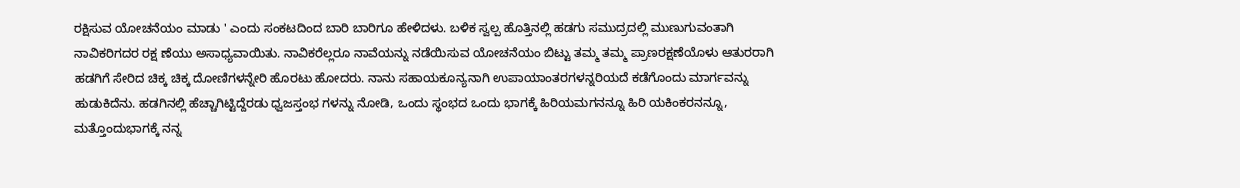ರಕ್ಷಿಸುವ ಯೋಚನೆಯಂ ಮಾಡು ' ಎಂದು ಸಂಕಟದಿಂದ ಬಾರಿ ಬಾರಿಗೂ ಹೇಳಿದಳು. ಬಳಿಕ ಸ್ವಲ್ಪ ಹೊತ್ತಿನಲ್ಲಿ ಹಡಗು ಸಮುದ್ರದಲ್ಲಿ ಮುಣುಗುವಂತಾಗಿ ನಾವಿಕರಿಗದರ ರಕ್ಷ ಣೆಯು ಅಸಾಧ್ಯವಾಯಿತು. ನಾವಿಕರೆಲ್ಲರೂ ನಾವೆಯನ್ನು ನಡೆಯಿಸುವ ಯೋಚನೆಯಂ ಬಿಟ್ಟು ತಮ್ಮ ತಮ್ಮ ಪ್ರಾಣರಕ್ಷಣೆಯೊಳು ಆತುರರಾಗಿ ಹಡಗಿಗೆ ಸೇರಿದ ಚಿಕ್ಕ ಚಿಕ್ಕ ದೋಣಿಗಳನ್ನೇರಿ ಹೊರಟು ಹೋದರು. ನಾನು ಸಹಾಯಕೂನ್ಯನಾಗಿ ಉಪಾಯಾಂತರಗಳನ್ನರಿಯದೆ ಕಡೆಗೊಂದು ಮಾರ್ಗವನ್ನು ಹುಡುಕಿದೆನು. ಹಡಗಿನಲ್ಲಿ ಹೆಚ್ಚಾಗಿಟ್ಟಿದ್ದೆರಡು ಧ್ವಜಸ್ತಂಭ ಗಳನ್ನು ನೋಡಿ, ಒಂದು ಸ್ಥಂಭದ ಒಂದು ಭಾಗಕ್ಕೆ ಹಿರಿಯಮಗನನ್ನೂ ಹಿರಿ ಯಕಿಂಕರನನ್ನೂ, ಮತ್ತೊಂದುಭಾಗಕ್ಕೆ ನನ್ನ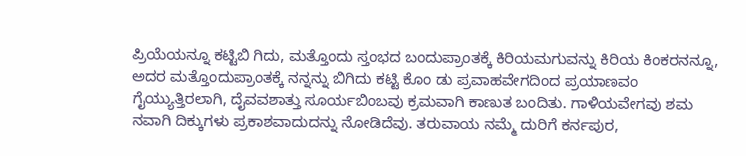ಪ್ರಿಯೆಯನ್ನೂ ಕಟ್ಟಿಬಿ ಗಿದು, ಮತ್ತೊಂದು ಸ್ತಂಭದ ಬಂದುಪ್ರಾಂತಕ್ಕೆ ಕಿರಿಯಮಗುವನ್ನು ಕಿರಿಯ ಕಿಂಕರನನ್ನೂ, ಅದರ ಮತ್ತೊಂದುಪ್ರಾಂತಕ್ಕೆ ನನ್ನನ್ನು ಬಿಗಿದು ಕಟ್ಟಿ ಕೊಂ ಡು ಪ್ರವಾಹವೇಗದಿಂದ ಪ್ರಯಾಣವಂ ಗೈಯ್ಯುತ್ತಿರಲಾಗಿ, ದೈವವಶಾತ್ತು ಸೂರ್ಯಬಿಂಬವು ಕ್ರಮವಾಗಿ ಕಾಣುತ ಬಂದಿತು. ಗಾಳಿಯವೇಗವು ಶಮ ನವಾಗಿ ದಿಕ್ಕುಗಳು ಪ್ರಕಾಶವಾದುದನ್ನು ನೋಡಿದೆವು. ತರುವಾಯ ನಮ್ಮೆ ದುರಿಗೆ ಕರ್ನಪುರ,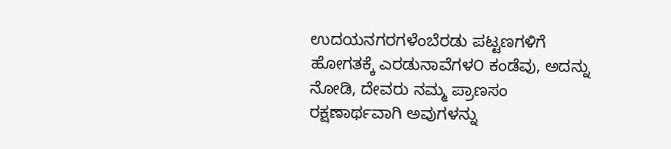ಉದಯನಗರಗಳೆಂಬೆರಡು ಪಟ್ಟಣಗಳಿಗೆ ಹೋಗತಕ್ಕೆ ಎರಡುನಾವೆಗಳ೦ ಕಂಡೆವು, ಅದನ್ನು ನೋಡಿ, ದೇವರು ನಮ್ಮ ಪ್ರಾಣಸಂ ರಕ್ಷಣಾರ್ಥವಾಗಿ ಅವುಗಳನ್ನು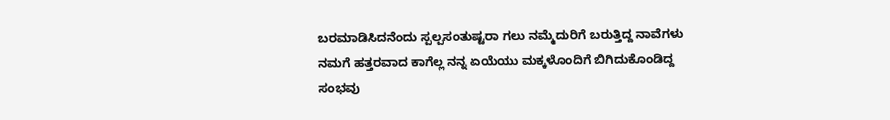ಬರಮಾಡಿಸಿದನೆಂದು ಸ್ಪಲ್ಪಸಂತುಷ್ಟರಾ ಗಲು ನಮ್ಮೆದುರಿಗೆ ಬರುತ್ತಿದ್ದ ನಾವೆಗಳು ನಮಗೆ ಹತ್ತರವಾದ ಕಾಗೆಲ್ಲ ನನ್ನ ಏಯೆಯು ಮಕ್ಕಳೊಂದಿಗೆ ಬಿಗಿದುಕೊಂಡಿದ್ದ ಸಂಭವು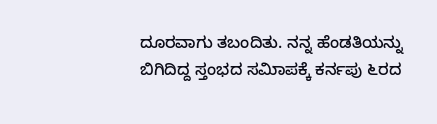ದೂರವಾಗು ತಬಂದಿತು. ನನ್ನ ಹೆಂಡತಿಯನ್ನು ಬಿಗಿದಿದ್ದ ಸ್ತಂಭದ ಸಮಿಾಪಕ್ಕೆ ಕರ್ನಪು ೬ರದ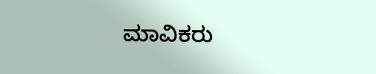ಮಾವಿಕರು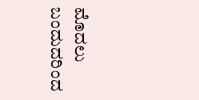ಮೊದಲು ಬಂದುದರಿಂದ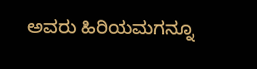ಅವರು ಹಿರಿಯಮಗನ್ನೂ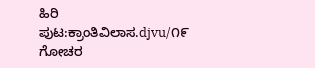ಹಿರಿ
ಪುಟ:ಕ್ರಾಂತಿವಿಲಾಸ.djvu/೧೯
ಗೋಚರ